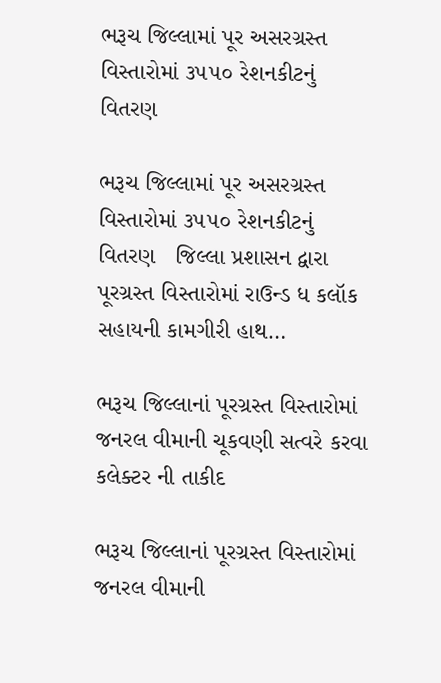ભરૂચ જિલ્લામાં પૂર અસરગ્રસ્ત વિસ્તારોમાં ૩૫૫૦ રેશનકીટનું વિતરણ

ભરૂચ જિલ્લામાં પૂર અસરગ્રસ્ત વિસ્તારોમાં ૩૫૫૦ રેશનકીટનું વિતરણ   જિલ્લા પ્રશાસન દ્વારા પૂરગ્રસ્ત વિસ્તારોમાં રાઉન્ડ ધ કલૉક સહાયની કામગીરી હાથ…

ભરૂચ જિલ્લાનાં પૂરગ્રસ્ત વિસ્તારોમાં જનરલ વીમાની ચૂકવણી સત્વરે કરવા કલેક્ટર ની તાકીદ

ભરૂચ જિલ્લાનાં પૂરગ્રસ્ત વિસ્તારોમાં જનરલ વીમાની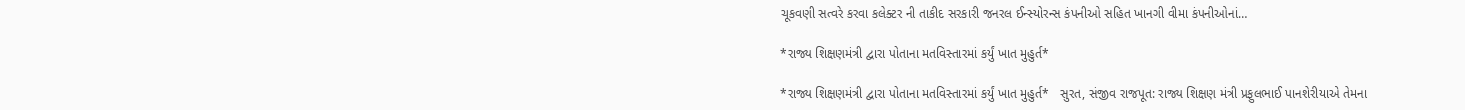ચૂકવણી સત્વરે કરવા કલેક્ટર ની તાકીદ સરકારી જનરલ ઈન્સ્યોરન્સ કંપનીઓ સહિત ખાનગી વીમા કંપનીઓનાં…

*રાજ્ય શિક્ષણમંત્રી દ્વારા પોતાના મતવિસ્તારમાં કર્યું ખાત મુહુર્ત*

*રાજ્ય શિક્ષણમંત્રી દ્વારા પોતાના મતવિસ્તારમાં કર્યું ખાત મુહુર્ત*   સુરત, સંજીવ રાજપૂત: રાજ્ય શિક્ષણ મંત્રી પ્રફુલભાઈ પાનશેરીયાએ તેમના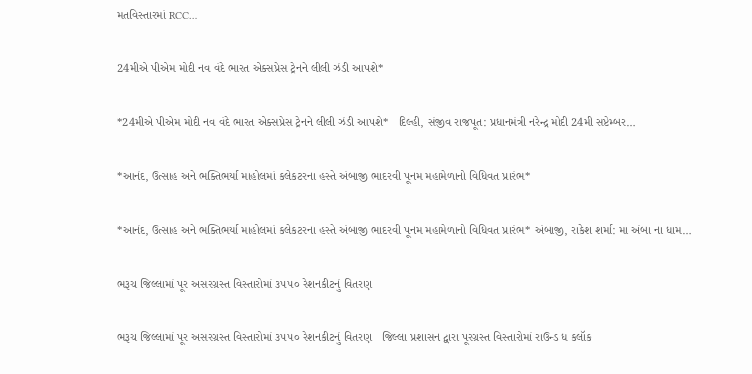મતવિસ્તારમાં RCC…

24મીએ પીએમ મોદી નવ વંદે ભારત એક્સપ્રેસ ટ્રેનને લીલી ઝંડી આપશે*

*24મીએ પીએમ મોદી નવ વંદે ભારત એક્સપ્રેસ ટ્રેનને લીલી ઝંડી આપશે*   દિલ્હી, સંજીવ રાજપૂત: પ્રધાનમંત્રી નરેન્દ્ર મોદી 24મી સપ્ટેમ્બર…

*આનંદ, ઉત્સાહ અને ભક્તિભર્યા માહોલમાં કલેકટરના હસ્તે અંબાજી ભાદરવી પૂનમ મહામેળાનો વિધિવત પ્રારંભ*

*આનંદ, ઉત્સાહ અને ભક્તિભર્યા માહોલમાં કલેકટરના હસ્તે અંબાજી ભાદરવી પૂનમ મહામેળાનો વિધિવત પ્રારંભ* અંબાજી, રાકેશ શર્મા: મા અંબા ના ધામ…

ભરૂચ જિલ્લામાં પૂર અસરગ્રસ્ત વિસ્તારોમાં ૩૫૫૦ રેશનકીટનું વિતરણ

ભરૂચ જિલ્લામાં પૂર અસરગ્રસ્ત વિસ્તારોમાં ૩૫૫૦ રેશનકીટનું વિતરણ   જિલ્લા પ્રશાસન દ્વારા પૂરગ્રસ્ત વિસ્તારોમાં રાઉન્ડ ધ કલૉક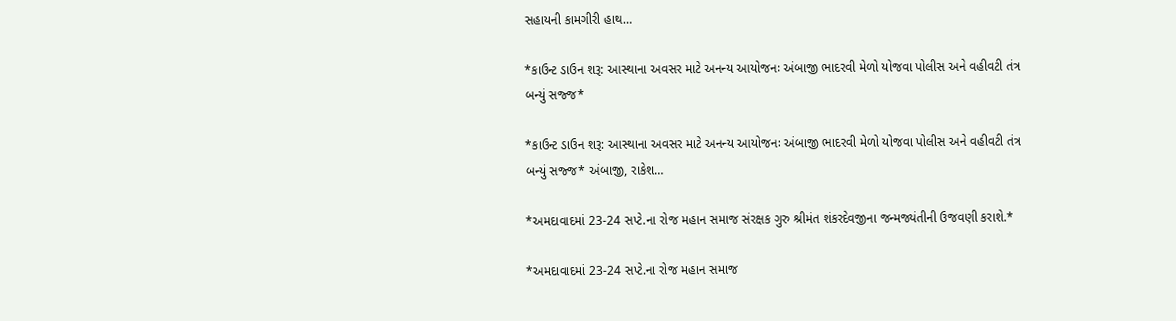સહાયની કામગીરી હાથ…

*કાઉન્ટ ડાઉન શરૂ: આસ્થાના અવસર માટે અનન્ય આયોજનઃ અંબાજી ભાદરવી મેળો યોજવા પોલીસ અને વહીવટી તંત્ર બન્યું સજ્જ*

*કાઉન્ટ ડાઉન શરૂ: આસ્થાના અવસર માટે અનન્ય આયોજનઃ અંબાજી ભાદરવી મેળો યોજવા પોલીસ અને વહીવટી તંત્ર બન્યું સજ્જ* અંબાજી, રાકેશ…

*અમદાવાદમાં 23-24 સપ્ટે.ના રોજ મહાન સમાજ સંરક્ષક ગુરુ શ્રીમંત શંકરદેવજીના જન્મજ્યંતીની ઉજવણી કરાશે.*

*અમદાવાદમાં 23-24 સપ્ટે.ના રોજ મહાન સમાજ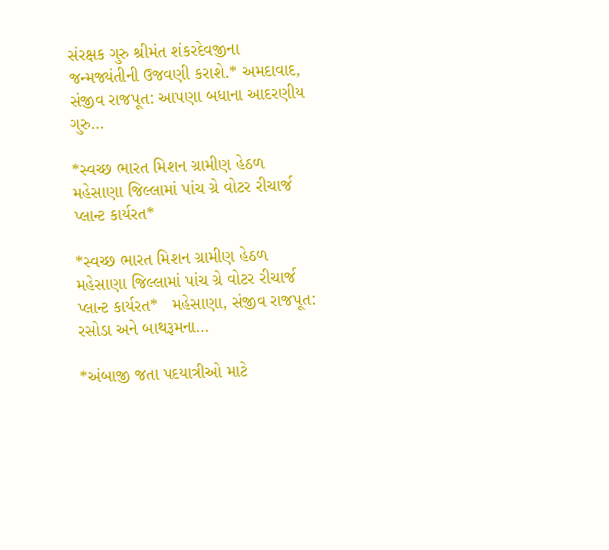સંરક્ષક ગુરુ શ્રીમંત શંકરદેવજીના જન્મજ્યંતીની ઉજવણી કરાશે.* અમદાવાદ, સંજીવ રાજપૂત: આપણા બધાના આદરણીય ગુરુ…

*સ્વચ્છ ભારત મિશન ગ્રામીણ હેઠળ મહેસાણા જિલ્લામાં પાંચ ગ્રે વોટર રીચાર્જ પ્લાન્ટ કાર્યરત*

*સ્વચ્છ ભારત મિશન ગ્રામીણ હેઠળ મહેસાણા જિલ્લામાં પાંચ ગ્રે વોટર રીચાર્જ પ્લાન્ટ કાર્યરત*   મહેસાણા, સંજીવ રાજપૂત: રસોડા અને બાથરૂમના…

*અંબાજી જતા પદયાત્રીઓ માટે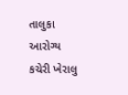તાલુકા આરોગ્ય કચેરી ખેરાલુ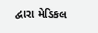દ્વારા મેડિકલ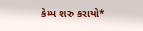કેમ્પ શરુ કરાયો*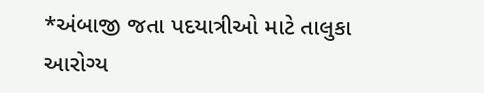*અંબાજી જતા પદયાત્રીઓ માટે તાલુકા આરોગ્ય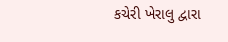કચેરી ખેરાલુ દ્વારા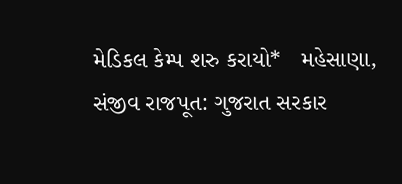મેડિકલ કેમ્પ શરુ કરાયો*   મહેસાણા, સંજીવ રાજપૂત: ગુજરાત સરકાર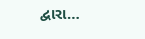દ્વારા…